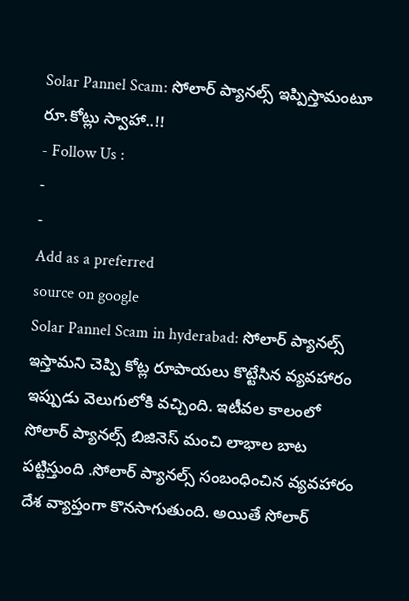Solar Pannel Scam: సోలార్ ప్యానల్స్ ఇప్పిస్తామంటూ రూ.కోట్లు స్వాహా..!!
- Follow Us :
-
-
Add as a preferred
source on google
Solar Pannel Scam in hyderabad: సోలార్ ప్యానల్స్ ఇస్తామని చెప్పి కోట్ల రూపాయలు కొట్టేసిన వ్యవహారం ఇప్పుడు వెలుగులోకి వచ్చింది. ఇటీవల కాలంలో సోలార్ ప్యానల్స్ బిజినెస్ మంచి లాభాల బాట పట్టిస్తుంది .సోలార్ ప్యానల్స్ సంబంధించిన వ్యవహారం దేశ వ్యాప్తంగా కొనసాగుతుంది. అయితే సోలార్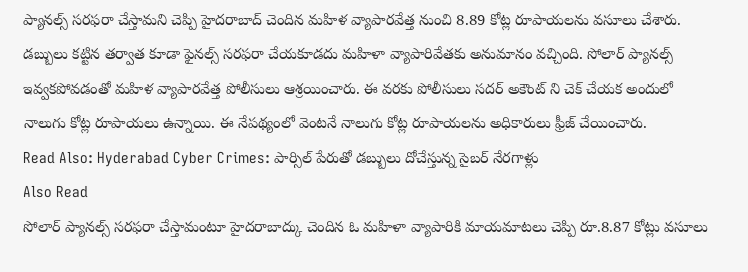ప్యానల్స్ సరఫరా చేస్తామని చెప్పి హైదరాబాద్ చెందిన మహిళ వ్యాపారవేత్త నుంచి 8.89 కోట్ల రూపాయలను వసూలు చేశారు. డబ్బులు కట్టిన తర్వాత కూడా ఫైనల్స్ సరఫరా చేయకూడదు మహిళా వ్యాపారివేతకు అనుమానం వచ్చింది. సోలార్ ప్యానల్స్ ఇవ్వకపోవడంతో మహిళ వ్యాపారవేత్త పోలీసులు ఆశ్రయించారు. ఈ వరకు పోలీసులు సదర్ అకౌంట్ ని చెక్ చేయక అందులో నాలుగు కోట్ల రూపాయలు ఉన్నాయి. ఈ నేపథ్యంలో వెంటనే నాలుగు కోట్ల రూపాయలను అధికారులు ఫ్రీజ్ చేయించారు.
Read Also: Hyderabad Cyber Crimes: పార్సిల్ పేరుతో డబ్బులు దోచేస్తున్న సైబర్ నేరగాళ్లు
Also Read
సోలార్ ప్యానల్స్ సరఫరా చేస్తామంటూ హైదరాబాద్కు చెందిన ఓ మహిళా వ్యాపారికి మాయమాటలు చెప్పి రూ.8.87 కోట్లు వసూలు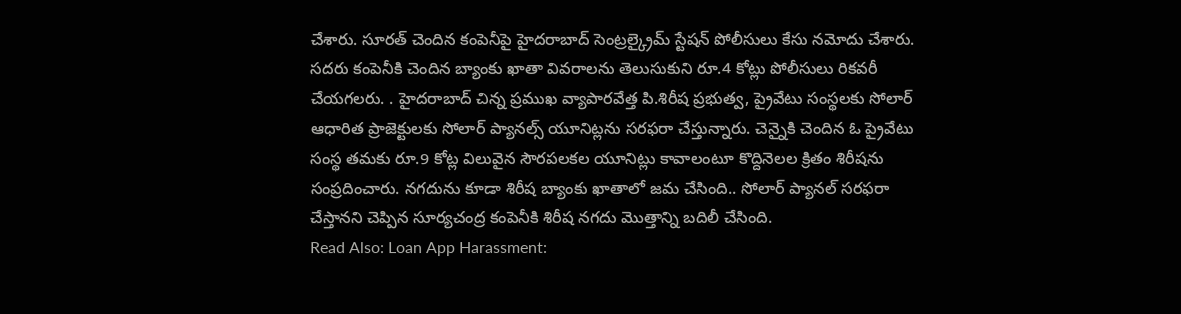చేశారు. సూరత్ చెందిన కంపెనీపై హైదరాబాద్ సెంట్రల్క్రైమ్ స్టేషన్ పోలీసులు కేసు నమోదు చేశారు. సదరు కంపెనీకి చెందిన బ్యాంకు ఖాతా వివరాలను తెలుసుకుని రూ.4 కోట్లు పోలీసులు రికవరీ చేయగలరు. . హైదరాబాద్ చిన్న ప్రముఖ వ్యాపారవేత్త పి.శిరీష ప్రభుత్వ, ప్రైవేటు సంస్థలకు సోలార్ ఆధారిత ప్రాజెక్టులకు సోలార్ ప్యానల్స్ యూనిట్లను సరఫరా చేస్తున్నారు. చెన్నైకి చెందిన ఓ ప్రైవేటు సంస్థ తమకు రూ.9 కోట్ల విలువైన సౌరపలకల యూనిట్లు కావాలంటూ కొద్దినెలల క్రితం శిరీషను సంప్రదించారు. నగదును కూడా శిరీష బ్యాంకు ఖాతాలో జమ చేసింది.. సోలార్ ప్యానల్ సరఫరా చేస్తానని చెప్పిన సూర్యచంద్ర కంపెనీకి శిరీష నగదు మొత్తాన్ని బదిలీ చేసింది.
Read Also: Loan App Harassment: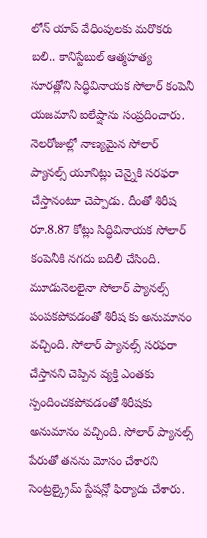లోన్ యాప్ వేధింపులకు మరొకరు బలి.. కానిస్టేబుల్ ఆత్మహత్య
సూరత్లోని సిద్ధివినాయక సోలార్ కంపెనీ యజమాని ఐలేష్షాను సంప్రదించారు. నెలరోజుల్లో నాణ్యమైన సోలార్ ప్యానల్స్ యూనిట్లు చెన్నైకి సరఫరా చేస్తానంటూ చెప్పాడు. దీంతో శిరీష రూ.8.87 కోట్లు సిద్ధివినాయక సోలార్ కంపెనీకి నగదు బదిలీ చేసింది. మూడునెలలైనా సోలార్ ప్యానల్స్ పంపకపోవడంతో శిరీష కు అనుమానం వచ్చింది. సోలార్ ప్యానల్స్ సరఫరా చేస్తానని చెప్పిన వ్యక్తి ఎంతకు స్పందించకపోవడంతో శిరీషకు అనుమానం వచ్చింది. సోలార్ ప్యానల్స్ పేరుతో తనను మోసం చేశారని సెంట్రల్క్రైమ్ స్టేషన్లో ఫిర్యాదు చేశారు.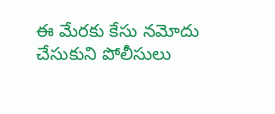ఈ మేరకు కేసు నమోదు చేసుకుని పోలీసులు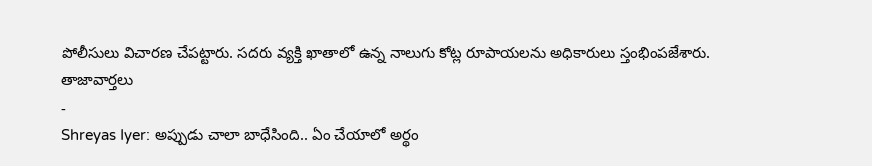పోలీసులు విచారణ చేపట్టారు. సదరు వ్యక్తి ఖాతాలో ఉన్న నాలుగు కోట్ల రూపాయలను అధికారులు స్తంభింపజేశారు.
తాజావార్తలు
-
Shreyas Iyer: అప్పుడు చాలా బాధేసింది.. ఏం చేయాలో అర్థం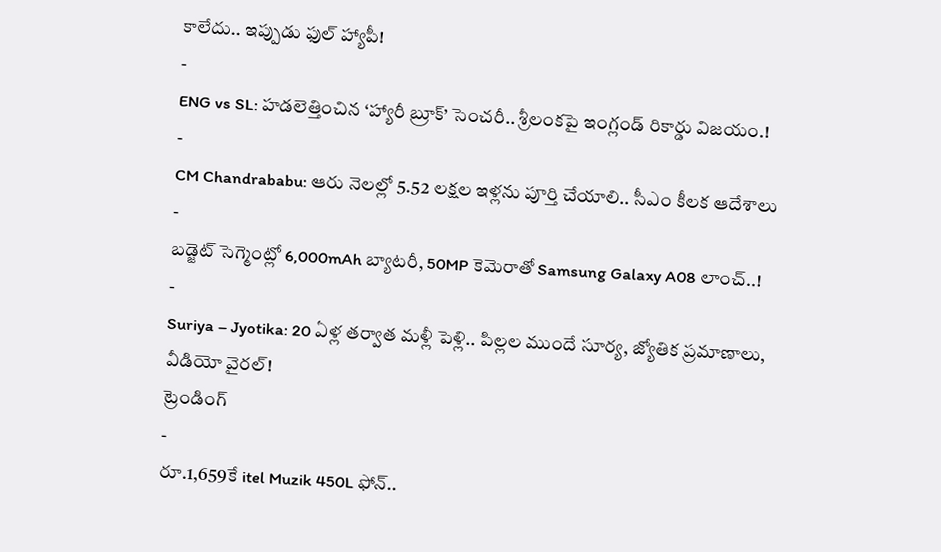కాలేదు.. ఇప్పుడు ఫుల్ హ్యాపీ!
-
ENG vs SL: హడలెత్తించిన ‘హ్యారీ బ్రూక్’ సెంచరీ.. శ్రీలంకపై ఇంగ్లండ్ రికార్డు విజయం.!
-
CM Chandrababu: ఆరు నెలల్లో 5.52 లక్షల ఇళ్లను పూర్తి చేయాలి.. సీఎం కీలక ఆదేశాలు
-
బడ్జెట్ సెగ్మెంట్లో 6,000mAh బ్యాటరీ, 50MP కెమెరాతో Samsung Galaxy A08 లాంచ్..!
-
Suriya – Jyotika: 20 ఏళ్ల తర్వాత మళ్లీ పెళ్లి.. పిల్లల ముందే సూర్య, జ్యోతిక ప్రమాణాలు, వీడియో వైరల్!
ట్రెండింగ్
-
రూ.1,659కే itel Muzik 450L ఫోన్..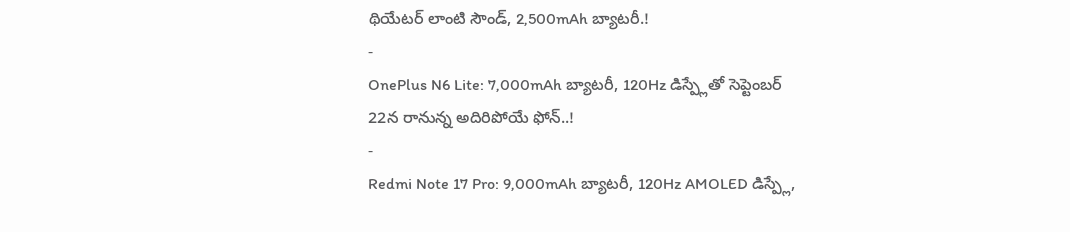థియేటర్ లాంటి సౌండ్, 2,500mAh బ్యాటరీ.!
-
OnePlus N6 Lite: 7,000mAh బ్యాటరీ, 120Hz డిస్ప్లేతో సెప్టెంబర్ 22న రానున్న అదిరిపోయే ఫోన్..!
-
Redmi Note 17 Pro: 9,000mAh బ్యాటరీ, 120Hz AMOLED డిస్ప్లే,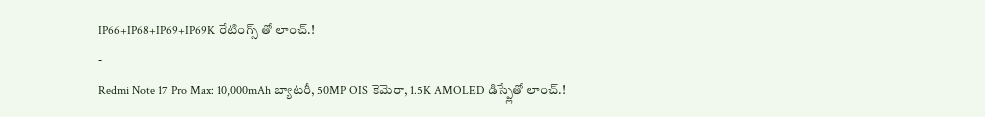IP66+IP68+IP69+IP69K రేటింగ్స్ తో లాంచ్.!
-
Redmi Note 17 Pro Max: 10,000mAh బ్యాటరీ, 50MP OIS కెమెరా, 1.5K AMOLED డిస్ప్లేతో లాంచ్.!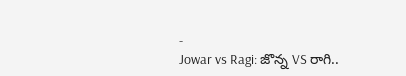-
Jowar vs Ragi: జొన్న VS రాగి..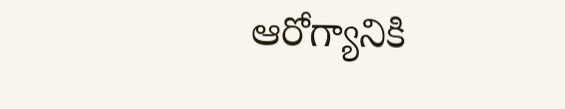ఆరోగ్యానికి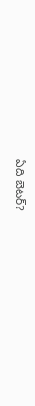ఏది బెటర్?